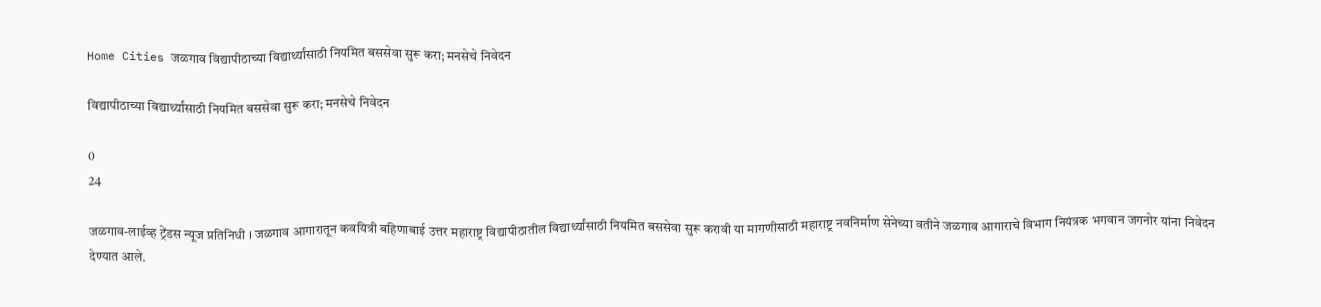Home Cities जळगाव विद्यापीठाच्या विद्यार्थ्यांसाठी नियमित बससेवा सुरू करा; मनसेचे निवेदन

विद्यापीठाच्या विद्यार्थ्यांसाठी नियमित बससेवा सुरू करा; मनसेचे निवेदन

0
24

जळगाव-लाईव्ह ट्रेंडस न्यूज प्रतिनिधी । जळगाव आगारातून कवयित्री बहिणाबाई उत्तर महाराष्ट्र विद्यापीठातील विद्यार्थ्यांसाठी नियमित बससेवा सुरू करावी या मागणीसाठी महाराष्ट्र नवनिर्माण सेनेच्या वतीने जळगाव आगाराचे विभाग नियंत्रक भगवान जगनोर यांना निवेदन देण्यात आले.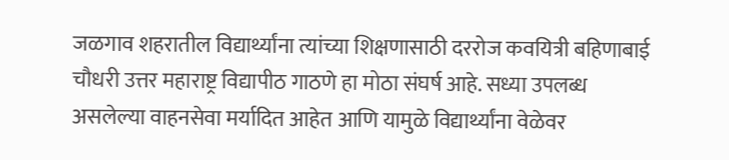जळगाव शहरातील विद्यार्थ्यांना त्यांच्या शिक्षणासाठी दररोज कवयित्री बहिणाबाई चौधरी उत्तर महाराष्ट्र विद्यापीठ गाठणे हा मोठा संघर्ष आहे. सध्या उपलब्ध असलेल्या वाहनसेवा मर्यादित आहेत आणि यामुळे विद्यार्थ्यांना वेळेवर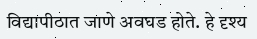विद्यापीठात जाणे अवघड होते. हे दृश्य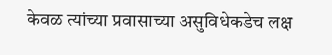केवळ त्यांच्या प्रवासाच्या असुविधेकडेच लक्ष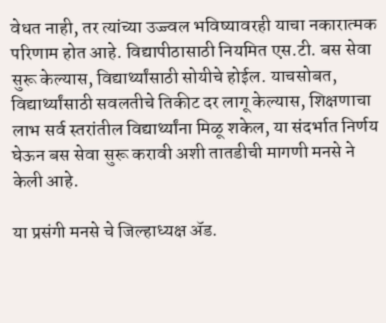वेधत नाही, तर त्यांच्या उज्ज्वल भविष्यावरही याचा नकारात्मक परिणाम होत आहे. विद्यापीठासाठी नियमित एस.टी. बस सेवा सुरू केल्यास, विद्यार्थ्यांसाठी सोयीचे होईल. याचसोबत, विद्यार्थ्यांसाठी सवलतीचे तिकीट दर लागू केल्यास, शिक्षणाचा लाभ सर्व स्तरांतील विद्यार्थ्यांना मिळू शकेल, या संदर्भात निर्णय घेऊन बस सेवा सुरू करावी अशी तातडीची मागणी मनसे ने केली आहे.

या प्रसंगी मनसे चे जिल्हाध्यक्ष ॲड.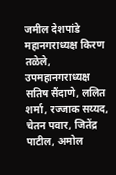जमील देशपांडे महानगराध्यक्ष किरण तळेले, उपमहानगराध्यक्ष सतिष सैंदाणे, ललित शर्मा, रज्जाक सय्यद, चेतन पवार, जितेंद्र पाटील, अमोल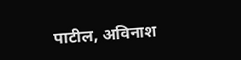पाटील, अविनाश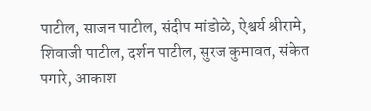पाटील, साजन पाटील, संदीप मांडोळे, ऐश्वर्य श्रीरामे, शिवाजी पाटील, दर्शन पाटील, सुरज कुमावत, संकेत पगारे, आकाश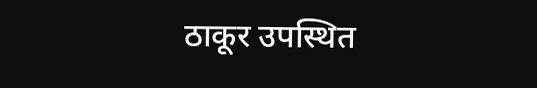ठाकूर उपस्थित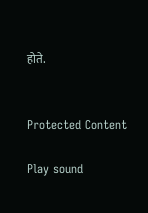होते.


Protected Content

Play sound